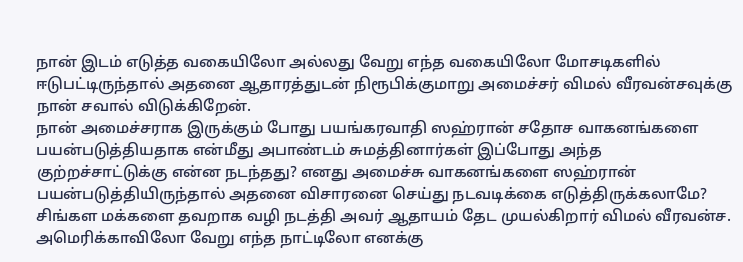நான் இடம் எடுத்த வகையிலோ அல்லது வேறு எந்த வகையிலோ மோசடிகளில் ஈடுபட்டிருந்தால் அதனை ஆதாரத்துடன் நிரூபிக்குமாறு அமைச்சர் விமல் வீரவன்சவுக்கு நான் சவால் விடுக்கிறேன்.
நான் அமைச்சராக இருக்கும் போது பயங்கரவாதி ஸஹ்ரான் சதோச வாகனங்களை பயன்படுத்தியதாக என்மீது அபாண்டம் சுமத்தினார்கள் இப்போது அந்த குற்றச்சாட்டுக்கு என்ன நடந்தது? எனது அமைச்சு வாகனங்களை ஸஹ்ரான் பயன்படுத்தியிருந்தால் அதனை விசாரனை செய்து நடவடிக்கை எடுத்திருக்கலாமே? சிங்கள மக்களை தவறாக வழி நடத்தி அவர் ஆதாயம் தேட முயல்கிறார் விமல் வீரவன்ச.
அமெரிக்காவிலோ வேறு எந்த நாட்டிலோ எனக்கு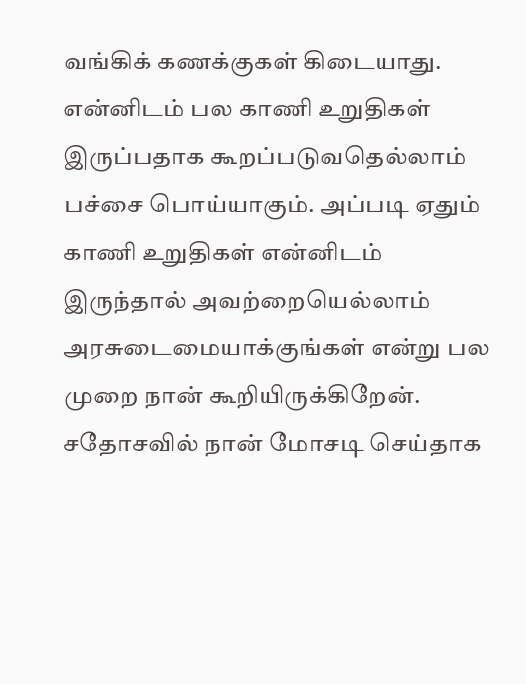வங்கிக் கணக்குகள் கிடையாது.
என்னிடம் பல காணி உறுதிகள் இருப்பதாக கூறப்படுவதெல்லாம் பச்சை பொய்யாகும். அப்படி ஏதும் காணி உறுதிகள் என்னிடம் இருந்தால் அவற்றையெல்லாம் அரசுடைமையாக்குங்கள் என்று பல முறை நான் கூறியிருக்கிறேன்.
சதோசவில் நான் மோசடி செய்தாக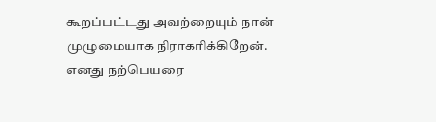கூறப்பட்டது அவற்றையும் நான் முழுமையாக நிராகரிக்கிறேன்.
எனது நற்பெயரை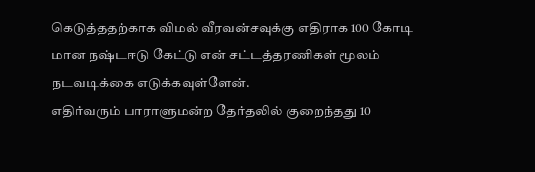கெடுத்ததற்காக விமல் வீரவன்சவுக்கு எதிராக 100 கோடி மான நஷ்டஈடு கேட்டு என் சட்டத்தரணிகள் மூலம் நடவடிக்கை எடுக்கவுள்ளேன்.
எதிர்வரும் பாராளுமன்ற தேர்தலில் குறைந்தது 10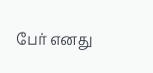பேர் எனது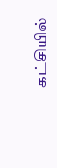கட்சியில்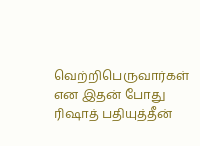வெற்றிபெருவார்கள் என இதன் போது ரிஷாத் பதியுத்தீன்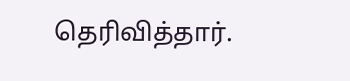தெரிவித்தார்.